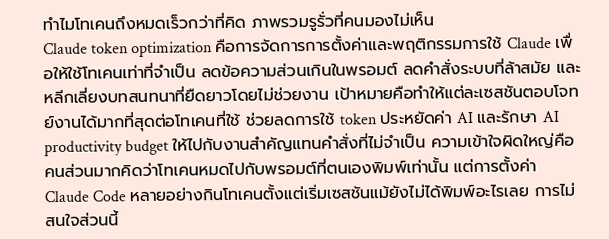ทำไมโทเคนถึงหมดเร็วกว่าที่คิด ภาพรวมรูรั่วที่คนมองไม่เห็น
Claude token optimization คือการจัดการการตั้งค่าและพฤติกรรมการใช้ Claude เพื่อให้ใช้โทเคนเท่าที่จำเป็น ลดข้อความส่วนเกินในพรอมต์ ลดคำสั่งระบบที่ล้าสมัย และหลีกเลี่ยงบทสนทนาที่ยืดยาวโดยไม่ช่วยงาน เป้าหมายคือทำให้แต่ละเซสชันตอบโจทย์งานได้มากที่สุดต่อโทเคนที่ใช้ ช่วยลดการใช้ token ประหยัดค่า AI และรักษา AI productivity budget ให้ไปกับงานสำคัญแทนคำสั่งที่ไม่จำเป็น ความเข้าใจผิดใหญ่คือคนส่วนมากคิดว่าโทเคนหมดไปกับพรอมต์ที่ตนเองพิมพ์เท่านั้น แต่การตั้งค่า Claude Code หลายอย่างกินโทเคนตั้งแต่เริ่มเซสชันแม้ยังไม่ได้พิมพ์อะไรเลย การไม่สนใจส่วนนี้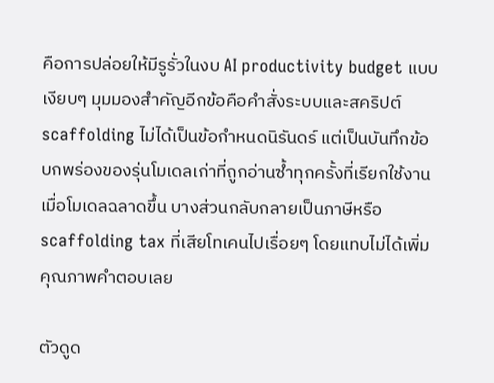คือการปล่อยให้มีรูรั่วในงบ AI productivity budget แบบเงียบๆ มุมมองสำคัญอีกข้อคือคำสั่งระบบและสคริปต์ scaffolding ไม่ได้เป็นข้อกำหนดนิรันดร์ แต่เป็นบันทึกข้อบกพร่องของรุ่นโมเดลเก่าที่ถูกอ่านซ้ำทุกครั้งที่เรียกใช้งาน เมื่อโมเดลฉลาดขึ้น บางส่วนกลับกลายเป็นภาษีหรือ scaffolding tax ที่เสียโทเคนไปเรื่อยๆ โดยแทบไม่ได้เพิ่มคุณภาพคำตอบเลย

ตัวดูด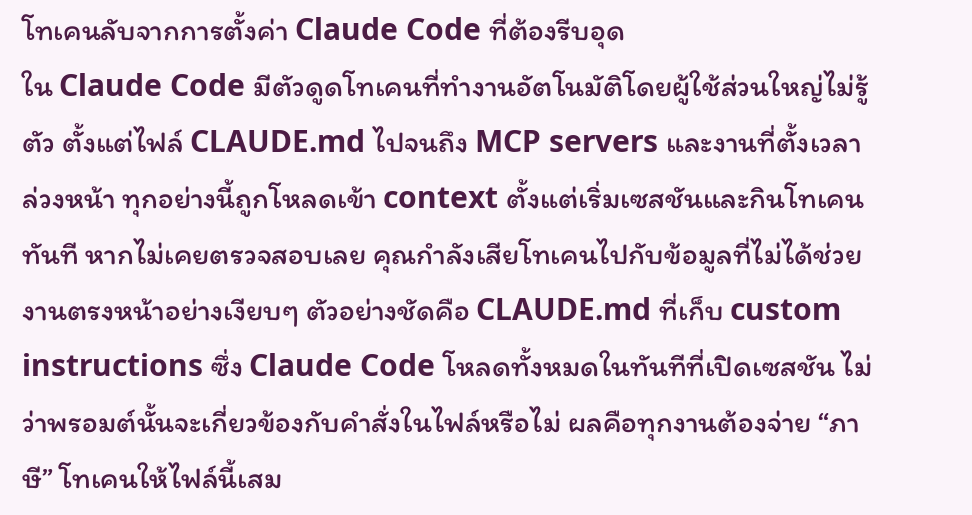โทเคนลับจากการตั้งค่า Claude Code ที่ต้องรีบอุด
ใน Claude Code มีตัวดูดโทเคนที่ทำงานอัตโนมัติโดยผู้ใช้ส่วนใหญ่ไม่รู้ตัว ตั้งแต่ไฟล์ CLAUDE.md ไปจนถึง MCP servers และงานที่ตั้งเวลาล่วงหน้า ทุกอย่างนี้ถูกโหลดเข้า context ตั้งแต่เริ่มเซสชันและกินโทเคนทันที หากไม่เคยตรวจสอบเลย คุณกำลังเสียโทเคนไปกับข้อมูลที่ไม่ได้ช่วยงานตรงหน้าอย่างเงียบๆ ตัวอย่างชัดคือ CLAUDE.md ที่เก็บ custom instructions ซึ่ง Claude Code โหลดทั้งหมดในทันทีที่เปิดเซสชัน ไม่ว่าพรอมต์นั้นจะเกี่ยวข้องกับคำสั่งในไฟล์หรือไม่ ผลคือทุกงานต้องจ่าย “ภาษี” โทเคนให้ไฟล์นี้เสม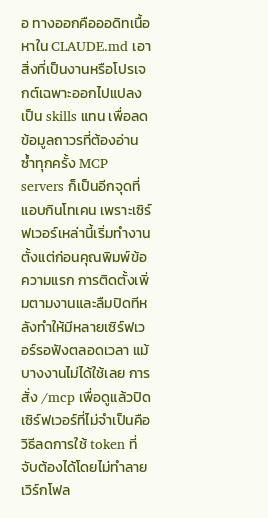อ ทางออกคือออดิทเนื้อหาใน CLAUDE.md เอาสิ่งที่เป็นงานหรือโปรเจกต์เฉพาะออกไปแปลงเป็น skills แทน เพื่อลดข้อมูลถาวรที่ต้องอ่านซ้ำทุกครั้ง MCP servers ก็เป็นอีกจุดที่แอบกินโทเคน เพราะเซิร์ฟเวอร์เหล่านี้เริ่มทำงานตั้งแต่ก่อนคุณพิมพ์ข้อความแรก การติดตั้งเพิ่มตามงานและลืมปิดทีหลังทำให้มีหลายเซิร์ฟเวอร์รอฟังตลอดเวลา แม้บางงานไม่ได้ใช้เลย การสั่ง /mcp เพื่อดูแล้วปิดเซิร์ฟเวอร์ที่ไม่จำเป็นคือวิธีลดการใช้ token ที่จับต้องได้โดยไม่ทำลายเวิร์กโฟล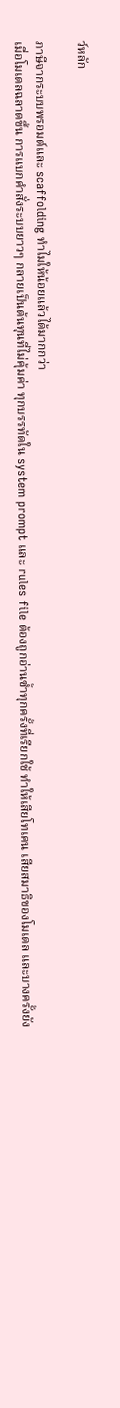ว์หลัก

ภาษีจากระบบพรอมต์และ scaffolding ทำไมให้น้อยแล้วได้มากกว่า
เมื่อโมเดลฉลาดขึ้น การแบกคำสั่งระบบยาวๆ กลายเป็นต้นทุนที่ไม่คุ้มค่า ทุกบรรทัดใน system prompt และ rules file ต้องถูกอ่านซ้ำทุกครั้งที่เรียกใช้ ทำให้เสียโทเคน เสียสมาธิของโมเดล และบางครั้งยัง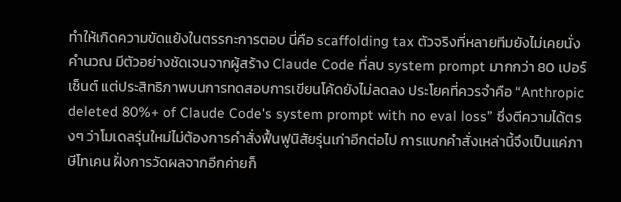ทำให้เกิดความขัดแย้งในตรรกะการตอบ นี่คือ scaffolding tax ตัวจริงที่หลายทีมยังไม่เคยนั่งคำนวณ มีตัวอย่างชัดเจนจากผู้สร้าง Claude Code ที่ลบ system prompt มากกว่า 80 เปอร์เซ็นต์ แต่ประสิทธิภาพบนการทดสอบการเขียนโค้ดยังไม่ลดลง ประโยคที่ควรจำคือ “Anthropic deleted 80%+ of Claude Code's system prompt with no eval loss” ซึ่งตีความได้ตรงๆ ว่าโมเดลรุ่นใหม่ไม่ต้องการคำสั่งฟื้นฟูนิสัยรุ่นเก่าอีกต่อไป การแบกคำสั่งเหล่านี้จึงเป็นแค่ภาษีโทเคน ฝั่งการวัดผลจากอีกค่ายก็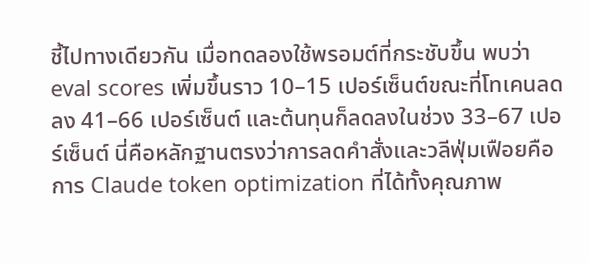ชี้ไปทางเดียวกัน เมื่อทดลองใช้พรอมต์ที่กระชับขึ้น พบว่า eval scores เพิ่มขึ้นราว 10–15 เปอร์เซ็นต์ขณะที่โทเคนลดลง 41–66 เปอร์เซ็นต์ และต้นทุนก็ลดลงในช่วง 33–67 เปอร์เซ็นต์ นี่คือหลักฐานตรงว่าการลดคำสั่งและวลีฟุ่มเฟือยคือการ Claude token optimization ที่ได้ทั้งคุณภาพ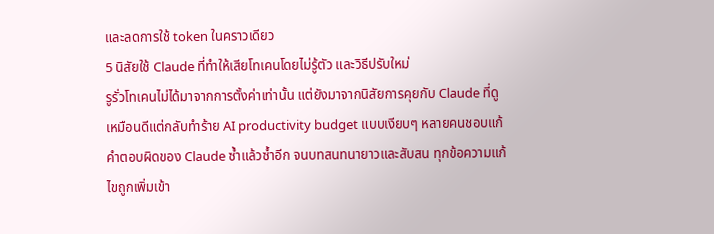และลดการใช้ token ในคราวเดียว
5 นิสัยใช้ Claude ที่ทำให้เสียโทเคนโดยไม่รู้ตัว และวิธีปรับใหม่
รูรั่วโทเคนไม่ได้มาจากการตั้งค่าเท่านั้น แต่ยังมาจากนิสัยการคุยกับ Claude ที่ดูเหมือนดีแต่กลับทำร้าย AI productivity budget แบบเงียบๆ หลายคนชอบแก้คำตอบผิดของ Claude ซ้ำแล้วซ้ำอีก จนบทสนทนายาวและสับสน ทุกข้อความแก้ไขถูกเพิ่มเข้า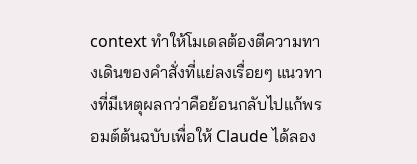context ทำให้โมเดลต้องตีความทางเดินของคำสั่งที่แย่ลงเรื่อยๆ แนวทางที่มีเหตุผลกว่าคือย้อนกลับไปแก้พรอมต์ต้นฉบับเพื่อให้ Claude ได้ลอง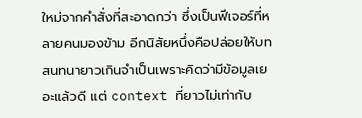ใหม่จากคำสั่งที่สะอาดกว่า ซึ่งเป็นฟีเจอร์ที่หลายคนมองข้าม อีกนิสัยหนึ่งคือปล่อยให้บทสนทนายาวเกินจำเป็นเพราะคิดว่ามีข้อมูลเยอะแล้วดี แต่ context ที่ยาวไม่เท่ากับ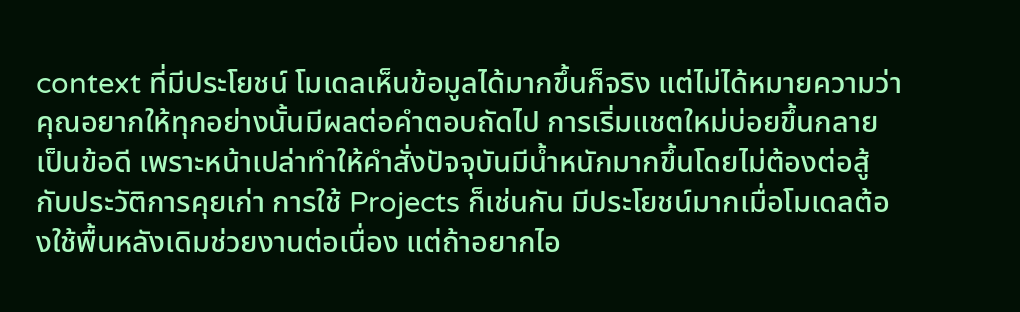context ที่มีประโยชน์ โมเดลเห็นข้อมูลได้มากขึ้นก็จริง แต่ไม่ได้หมายความว่าคุณอยากให้ทุกอย่างนั้นมีผลต่อคำตอบถัดไป การเริ่มแชตใหม่บ่อยขึ้นกลายเป็นข้อดี เพราะหน้าเปล่าทำให้คำสั่งปัจจุบันมีน้ำหนักมากขึ้นโดยไม่ต้องต่อสู้กับประวัติการคุยเก่า การใช้ Projects ก็เช่นกัน มีประโยชน์มากเมื่อโมเดลต้องใช้พื้นหลังเดิมช่วยงานต่อเนื่อง แต่ถ้าอยากไอ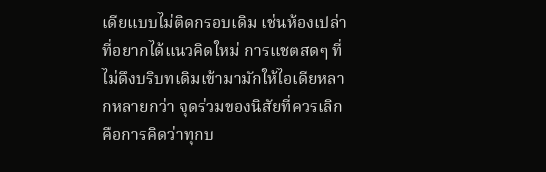เดียแบบไม่ติดกรอบเดิม เช่นห้องเปล่าที่อยากได้แนวคิดใหม่ การแชตสดๆ ที่ไม่ดึงบริบทเดิมเข้ามามักให้ไอเดียหลากหลายกว่า จุดร่วมของนิสัยที่ควรเลิกคือการคิดว่าทุกบ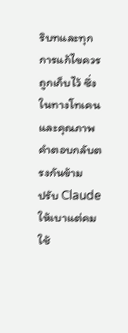ริบทและทุกการแก้ไขควรถูกเก็บไว้ ซึ่งในทางโทเคนและคุณภาพคำตอบกลับตรงกันข้าม
ปรับ Claude ให้เบาแต่คม ใช้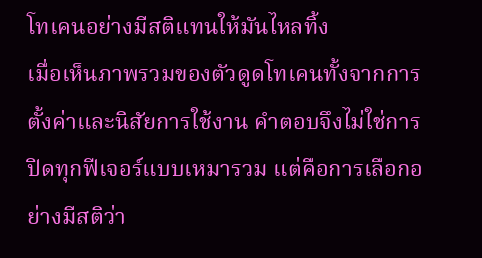โทเคนอย่างมีสติแทนให้มันไหลทิ้ง
เมื่อเห็นภาพรวมของตัวดูดโทเคนทั้งจากการตั้งค่าและนิสัยการใช้งาน คำตอบจึงไม่ใช่การปิดทุกฟีเจอร์แบบเหมารวม แต่คือการเลือกอย่างมีสติว่า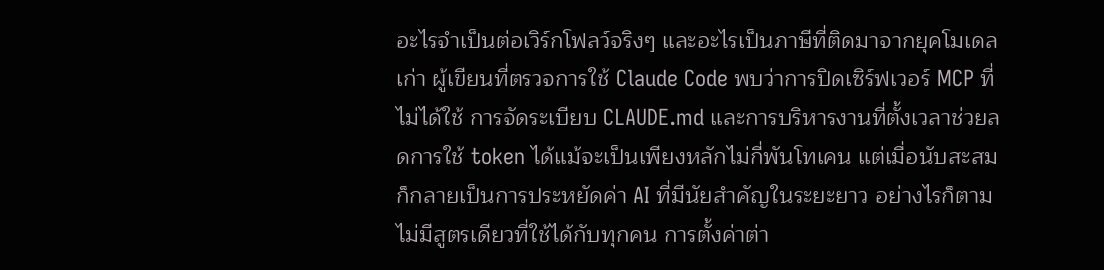อะไรจำเป็นต่อเวิร์กโฟลว์จริงๆ และอะไรเป็นภาษีที่ติดมาจากยุคโมเดลเก่า ผู้เขียนที่ตรวจการใช้ Claude Code พบว่าการปิดเซิร์ฟเวอร์ MCP ที่ไม่ได้ใช้ การจัดระเบียบ CLAUDE.md และการบริหารงานที่ตั้งเวลาช่วยลดการใช้ token ได้แม้จะเป็นเพียงหลักไม่กี่พันโทเคน แต่เมื่อนับสะสมก็กลายเป็นการประหยัดค่า AI ที่มีนัยสำคัญในระยะยาว อย่างไรก็ตามไม่มีสูตรเดียวที่ใช้ได้กับทุกคน การตั้งค่าต่า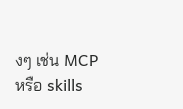งๆ เช่น MCP หรือ skills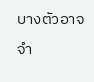บางตัวอาจจำ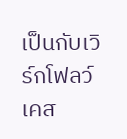เป็นกับเวิร์กโฟลว์เคส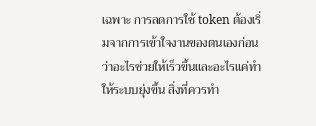เฉพาะ การลดการใช้ token ต้องเริ่มจากการเข้าใจงานของตนเองก่อนว่าอะไรช่วยให้เร็วขึ้นและอะไรแค่ทำให้ระบบยุ่งขึ้น สิ่งที่ควรทำ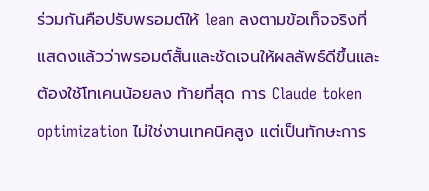ร่วมกันคือปรับพรอมต์ให้ lean ลงตามข้อเท็จจริงที่แสดงแล้วว่าพรอมต์สั้นและชัดเจนให้ผลลัพธ์ดีขึ้นและต้องใช้โทเคนน้อยลง ท้ายที่สุด การ Claude token optimization ไม่ใช่งานเทคนิคสูง แต่เป็นทักษะการ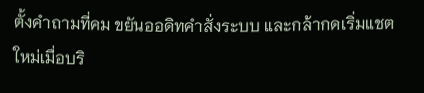ตั้งคำถามที่คม ขยันออดิทคำสั่งระบบ และกล้ากดเริ่มแชตใหม่เมื่อบริ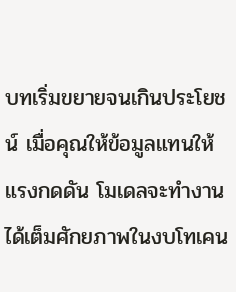บทเริ่มขยายจนเกินประโยชน์ เมื่อคุณให้ข้อมูลแทนให้แรงกดดัน โมเดลจะทำงานได้เต็มศักยภาพในงบโทเคน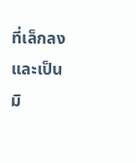ที่เล็กลงและเป็นมิ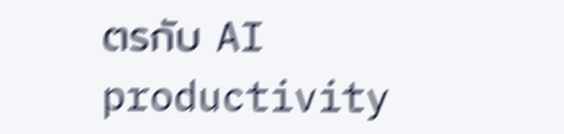ตรกับ AI productivity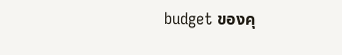budget ของคุ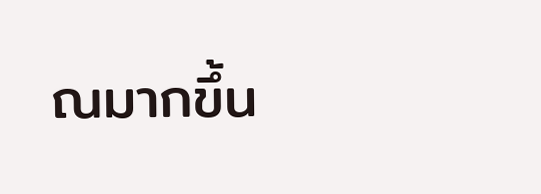ณมากขึ้น